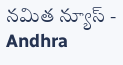నమిత న్యూస్ - Andhra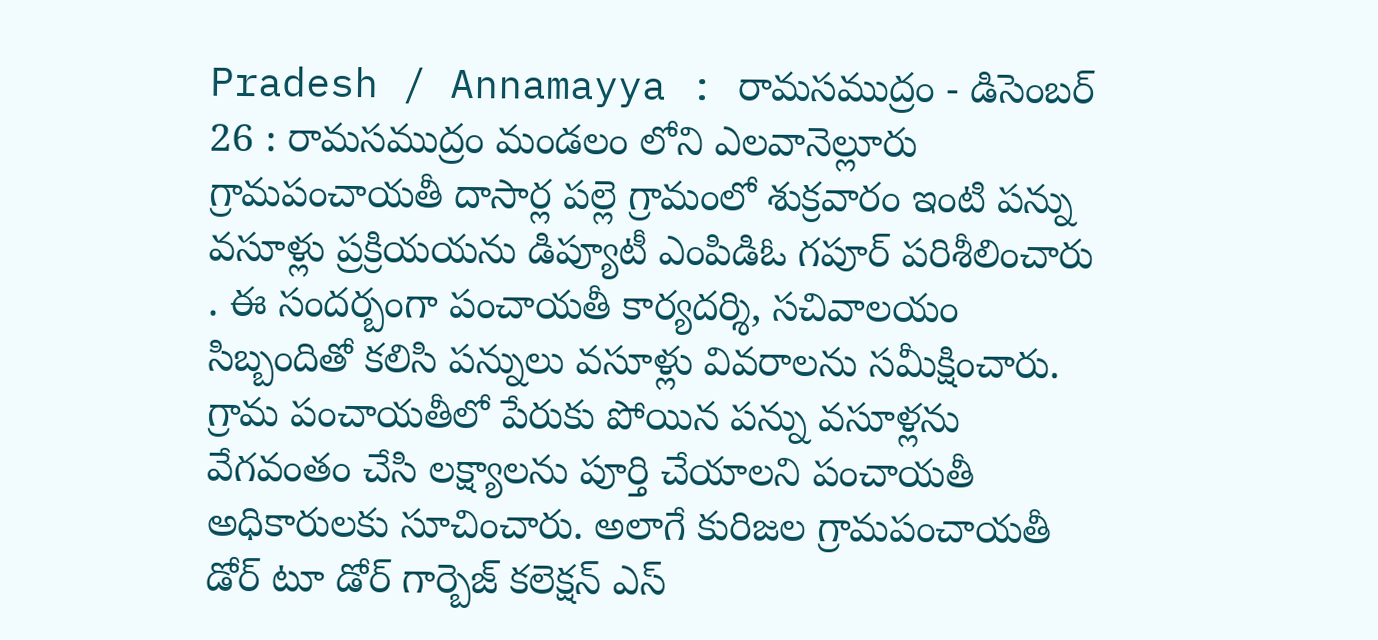Pradesh / Annamayya : రామసముద్రం - డిసెంబర్ 26 : రామసముద్రం మండలం లోని ఎలవానెల్లూరు గ్రామపంచాయతీ దాసార్ల పల్లె గ్రామంలో శుక్రవారం ఇంటి పన్ను వసూళ్లు ప్రక్రియయను డిప్యూటీ ఎంపిడిఓ గపూర్ పరిశీలించారు . ఈ సందర్బంగా పంచాయతీ కార్యదర్శి, సచివాలయం సిబ్బందితో కలిసి పన్నులు వసూళ్లు వివరాలను సమీక్షించారు. గ్రామ పంచాయతీలో పేరుకు పోయిన పన్ను వసూళ్లను వేగవంతం చేసి లక్ష్యాలను పూర్తి చేయాలని పంచాయతీ అధికారులకు సూచించారు. అలాగే కురిజల గ్రామపంచాయతీ డోర్ టూ డోర్ గార్బెజ్ కలెక్షన్ ఎస్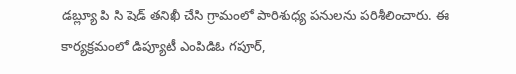డబ్ల్యూ పి సి షెడ్ తనిఖీ చేసి గ్రామంలో పారిశుధ్య పనులను పరిశీలించారు. ఈ కార్యక్రమంలో డిప్యూటీ ఎంపిడిఓ గపూర్,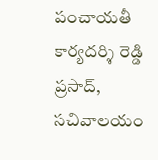పంచాయతీ కార్యదర్శి రెడ్డి ప్రసాద్, సచివాలయం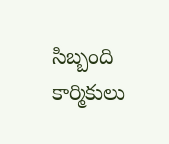సిబ్బంది కార్మికులు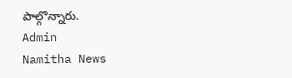పాల్గొన్నారు.
Admin
Namitha News